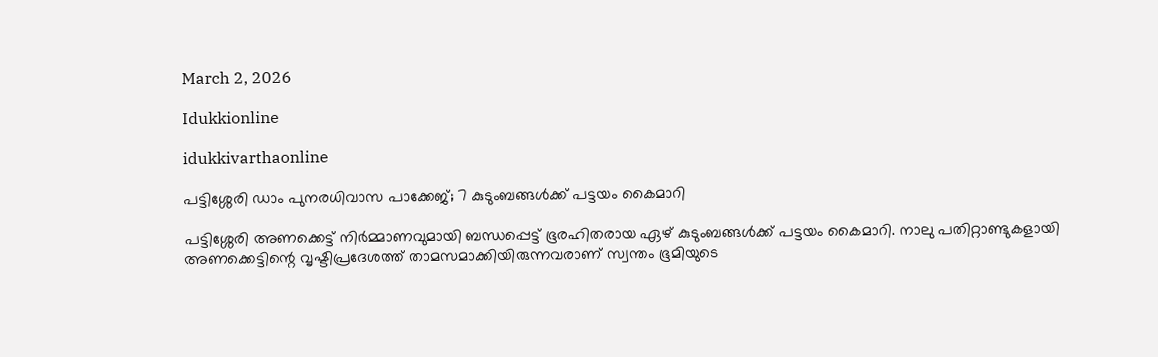March 2, 2026

Idukkionline

idukkivarthaonline

പട്ടിശ്ശേരി ഡാം പുനരധിവാസ പാക്കേജ്; 7 കുടുംബങ്ങള്‍ക്ക് പട്ടയം കൈമാറി

പട്ടിശ്ശേരി അണക്കെട്ട് നിര്‍മ്മാണവുമായി ബന്ധപ്പെട്ട് ഭൂരഹിതരായ ഏഴ് കുടുംബങ്ങള്‍ക്ക് പട്ടയം കൈമാറി. നാലു പതിറ്റാണ്ടുകളായി അണക്കെട്ടിന്റെ വൃഷ്ടിപ്രദേശത്ത് താമസമാക്കിയിരുന്നവരാണ് സ്വന്തം ഭൂമിയുടെ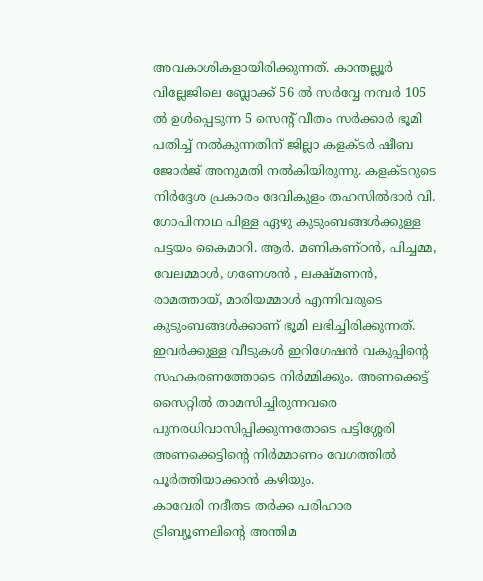അവകാശികളായിരിക്കുന്നത്. കാന്തല്ലൂര്‍ വില്ലേജിലെ ബ്ലോക്ക് 56 ല്‍ സര്‍വ്വേ നമ്പര്‍ 105 ല്‍ ഉള്‍പ്പെടുന്ന 5 സെന്റ് വീതം സര്‍ക്കാര്‍ ഭൂമി പതിച്ച് നല്‍കുന്നതിന് ജില്ലാ കളക്ടര്‍ ഷീബ ജോര്‍ജ് അനുമതി നല്‍കിയിരുന്നു. കളക്ടറുടെ നിര്‍ദ്ദേശ പ്രകാരം ദേവികുളം തഹസില്‍ദാര്‍ വി. ഗോപിനാഥ പിള്ള ഏഴു കുടുംബങ്ങള്‍ക്കുള്ള പട്ടയം കൈമാറി. ആര്‍. മണികണ്ഠന്‍, പിച്ചമ്മ, വേലമ്മാള്‍, ഗണേശന്‍ , ലക്ഷ്മണന്‍, രാമത്തായ്, മാരിയമ്മാള്‍ എന്നിവരുടെ കുടുംബങ്ങള്‍ക്കാണ് ഭൂമി ലഭിച്ചിരിക്കുന്നത്. ഇവര്‍ക്കുള്ള വീടുകള്‍ ഇറിഗേഷന്‍ വകുപ്പിന്റെ സഹകരണത്തോടെ നിര്‍മ്മിക്കും. അണക്കെട്ട് സൈറ്റില്‍ താമസിച്ചിരുന്നവരെ പുനരധിവാസിപ്പിക്കുന്നതോടെ പട്ടിശ്ശേരി അണക്കെട്ടിന്റെ നിര്‍മ്മാണം വേഗത്തില്‍ പൂര്‍ത്തിയാക്കാന്‍ കഴിയും.
കാവേരി നദീതട തര്‍ക്ക പരിഹാര ട്രിബ്യൂണലിന്റെ അന്തിമ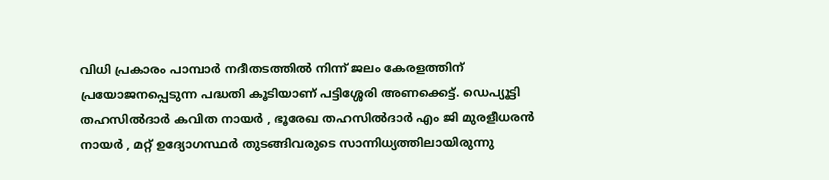വിധി പ്രകാരം പാമ്പാര്‍ നദീതടത്തില്‍ നിന്ന് ജലം കേരളത്തിന് പ്രയോജനപ്പെടുന്ന പദ്ധതി കൂടിയാണ് പട്ടിശ്ശേരി അണക്കെട്ട്. ഡെപ്യൂട്ടി തഹസില്‍ദാര്‍ കവിത നായര്‍ , ഭൂരേഖ തഹസില്‍ദാര്‍ എം ജി മുരളീധരന്‍ നായര്‍ , മറ്റ് ഉദ്യോഗസ്ഥര്‍ തുടങ്ങിവരുടെ സാന്നിധ്യത്തിലായിരുന്നു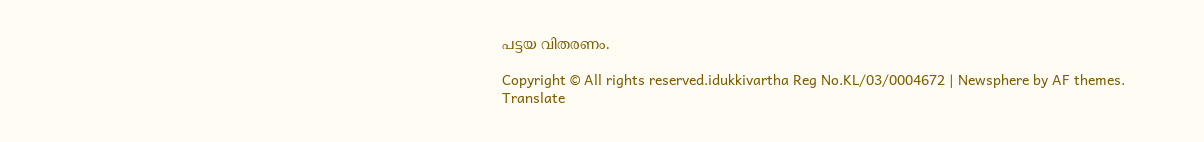പട്ടയ വിതരണം.

Copyright © All rights reserved.idukkivartha Reg No.KL/03/0004672 | Newsphere by AF themes.
Translate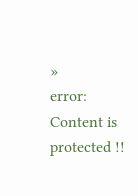»
error: Content is protected !!